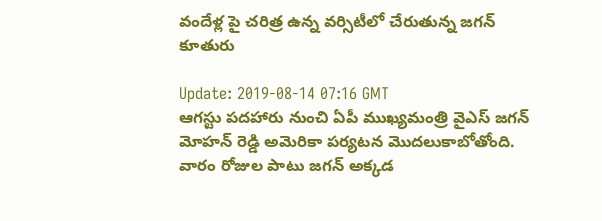వందేళ్ల పై చరిత్ర ఉన్న వర్సిటీలో చేరుతున్న జగన్ కూతురు

Update: 2019-08-14 07:16 GMT
ఆగస్టు పదహారు నుంచి ఏపీ ముఖ్యమంత్రి వైఎస్ జగన్ మోహన్ రెడ్డి అమెరికా పర్యటన మొదలుకాబోతోంది. వారం రోజుల పాటు జగన్ అక్కడ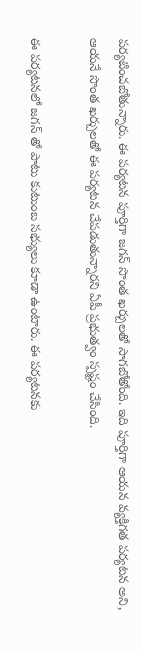పర్యటించబోతున్నారు. ఈ పర్యటన పూర్తిగా జగన్ సొంత ఖర్చులతో సాగబోతోంది. ఇది పూర్తిగా ఆయన వ్యక్తిగత పర్యటన అని, ఆయనే సొంత ఖర్చులతో ఈ పర్యటన చేపడుతున్నారని ఏపీ ప్రభుత్వం స్పష్టం చేసింది.

ఈ పర్యటనలో జగన్ తో పాటు కుటుంబ సభ్యులు కూడా ఉంటారు. ఈ పర్యటనకు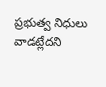ప్రభుత్వ నిధులు వాడట్లేదని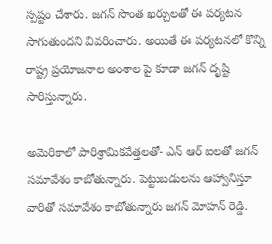స్పష్టం చేశారు. జగన్ సొంత ఖర్చులతో ఈ పర్యటన సాగుతుందని వివరించారు. అయితే ఈ పర్యటనలో కొన్ని రాష్ట్ర ప్రయోజనాల అంశాల పై కూడా జగన్ దృష్టి సారిస్తున్నారు.

అమెరికాలో పారిశ్రామికవేత్తలతో- ఎన్ ఆర్ ఐలతో జగన్ సమావేశం కాబోతున్నారు. పెట్టుబడులను ఆహ్వానిస్తూ వారితో సమావేశం కాబోతున్నారు జగన్ మోహన్ రెడ్డి.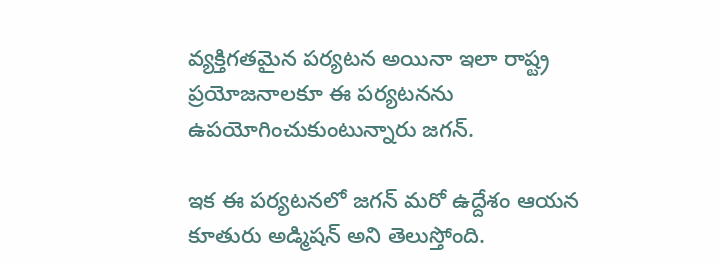వ్యక్తిగతమైన పర్యటన అయినా ఇలా రాష్ట్ర ప్రయోజనాలకూ ఈ పర్యటనను ఉపయోగించుకుంటున్నారు జగన్.

ఇక ఈ పర్యటనలో జగన్ మరో ఉద్దేశం ఆయన కూతురు అడ్మిషన్ అని తెలుస్తోంది.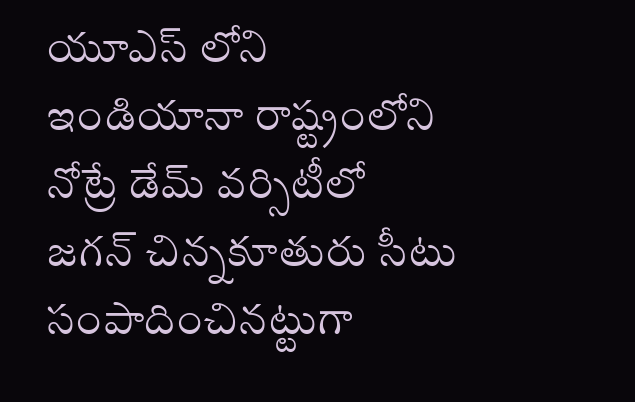యూఎస్ లోని ఇండియానా రాష్ట్రంలోని నోట్రే డేమ్ వర్సిటీలో జగన్ చిన్నకూతురు సీటు సంపాదించినట్టుగా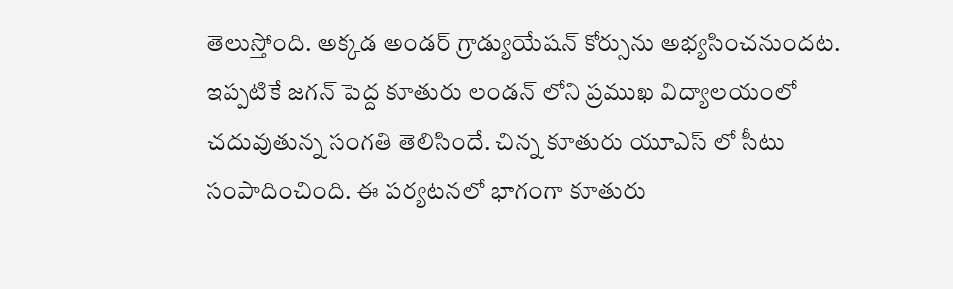తెలుస్తోంది. అక్కడ అండర్ గ్రాడ్యుయేషన్ కోర్సును అభ్యసించనుందట. ఇప్పటికే జగన్ పెద్ద కూతురు లండన్ లోని ప్రముఖ విద్యాలయంలో చదువుతున్న సంగతి తెలిసిందే. చిన్న కూతురు యూఎస్ లో సీటు సంపాదించింది. ఈ పర్యటనలో భాగంగా కూతురు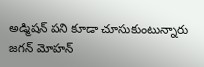అడ్మిషన్ పని కూడా చూసుకుంటున్నారు జగన్ మోహన్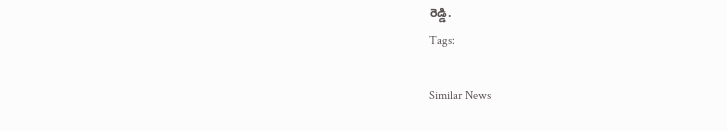రెడ్డి.
Tags:

Similar News